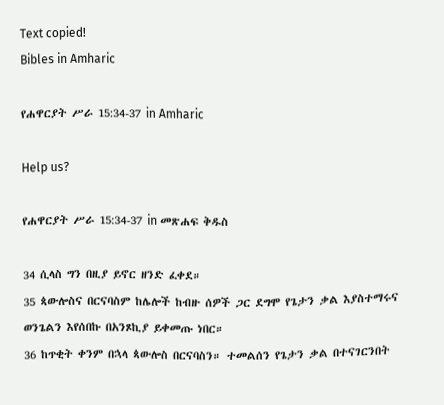Text copied!
Bibles in Amharic

የሐዋርያት ሥራ 15:34-37 in Amharic

Help us?

የሐዋርያት ሥራ 15:34-37 in መጽሐፍ ቅዱስ

34 ሲላስ ግን በዚያ ይኖር ዘንድ ፈቀደ።
35 ጳውሎስና በርናባስም ከሌሎች ከብዙ ሰዎች ጋር ደግሞ የጌታን ቃል እያስተማሩና ወንጌልን እየሰበኩ በአንጾኪያ ይቀመጡ ነበር።
36 ከጥቂት ቀንም በኋላ ጳውሎስ በርናባስን። ተመልሰን የጌታን ቃል በተናገርንበት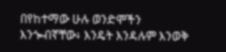በየከተማው ሁሉ ወንድሞችን እንጐብኛቸው፥ እንዴት እንዳሉም እንወቅ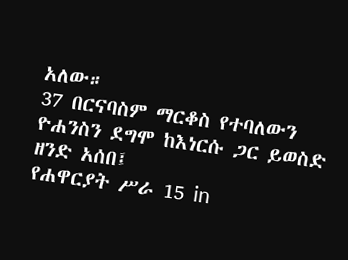አለው።
37 በርናባስም ማርቆስ የተባለውን ዮሐንስን ደግሞ ከእነርሱ ጋር ይወስድ ዘንድ አሰበ፤
የሐዋርያት ሥራ 15 in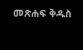መጽሐፍ ቅዱስ